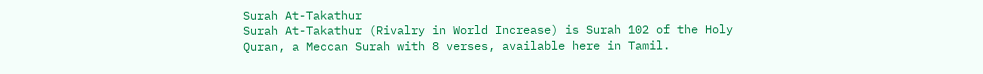Surah At-Takathur
Surah At-Takathur (Rivalry in World Increase) is Surah 102 of the Holy Quran, a Meccan Surah with 8 verses, available here in Tamil.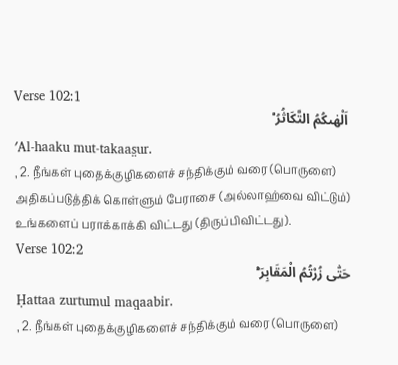Verse 102:1
اَلْهٰىكُمُ التَّكَاثُرُ ۟ۙ
ʹAl-haaku mut-takaas̤ur.
, 2. நீங்கள் புதைக்குழிகளைச் சந்திக்கும் வரை (பொருளை) அதிகப்படுத்திக் கொள்ளும் பேராசை (அல்லாஹ்வை விட்டும்) உங்களைப் பராக்காக்கி விட்டது (திருப்பிவிட்டது).
Verse 102:2
حَتّٰی زُرْتُمُ الْمَقَابِرَ ۟ؕ
Ḥattaa zurtumul maq̣aabir.
, 2. நீங்கள் புதைக்குழிகளைச் சந்திக்கும் வரை (பொருளை)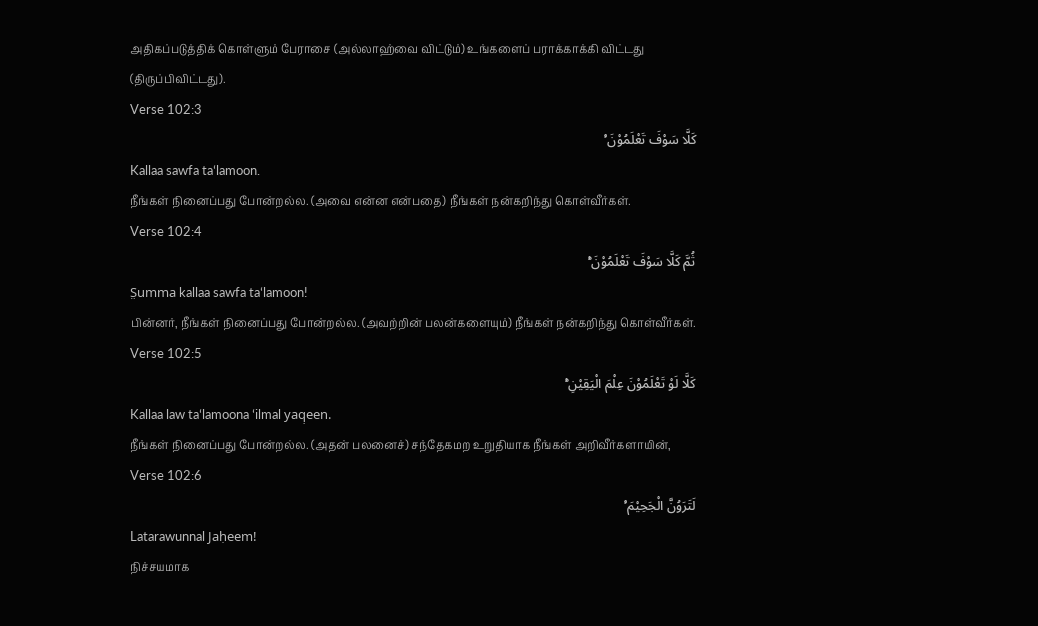அதிகப்படுத்திக் கொள்ளும் பேராசை (அல்லாஹ்வை விட்டும்) உங்களைப் பராக்காக்கி விட்டது (திருப்பிவிட்டது).
Verse 102:3
كَلَّا سَوْفَ تَعْلَمُوْنَ ۟ۙ
Kallaa sawfa taʻlamoon.
நீங்கள் நினைப்பது போன்றல்ல. (அவை என்ன என்பதை) நீங்கள் நன்கறிந்து கொள்வீர்கள்.
Verse 102:4
ثُمَّ كَلَّا سَوْفَ تَعْلَمُوْنَ ۟ؕ
S̤umma kallaa sawfa taʻlamoon!
பின்னர், நீங்கள் நினைப்பது போன்றல்ல. (அவற்றின் பலன்களையும்) நீங்கள் நன்கறிந்து கொள்வீர்கள்.
Verse 102:5
كَلَّا لَوْ تَعْلَمُوْنَ عِلْمَ الْیَقِیْنِ ۟ؕ
Kallaa law taʻlamoona ʻilmal yaq̣een.
நீங்கள் நினைப்பது போன்றல்ல. (அதன் பலனைச்) சந்தேகமற உறுதியாக நீங்கள் அறிவீர்களாயின்,
Verse 102:6
لَتَرَوُنَّ الْجَحِیْمَ ۟ۙ
Latarawunnal Jaḥeem!
நிச்சயமாக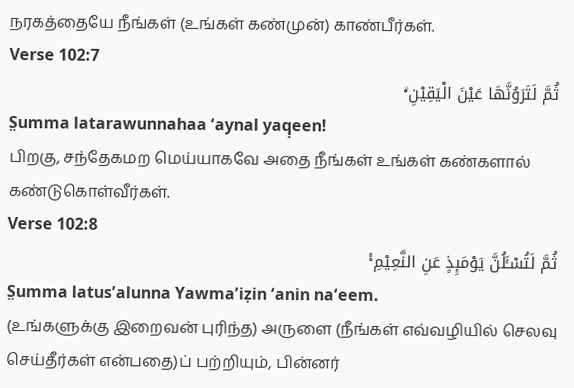நரகத்தையே நீங்கள் (உங்கள் கண்முன்) காண்பீர்கள்.
Verse 102:7
ثُمَّ لَتَرَوُنَّهَا عَیْنَ الْیَقِیْنِ ۟ۙ
S̤umma latarawunnahaa ʻaynal yaq̣een!
பிறகு, சந்தேகமற மெய்யாகவே அதை நீங்கள் உங்கள் கண்களால் கண்டுகொள்வீர்கள்.
Verse 102:8
ثُمَّ لَتُسْـَٔلُنَّ یَوْمَىِٕذٍ عَنِ النَّعِیْمِ ۟۠
S̤umma latusʹalunna Yawmaʹiẓin ʻanin naʻeem.
(உங்களுக்கு இறைவன் புரிந்த) அருளை (நீங்கள் எவ்வழியில் செலவு செய்தீர்கள் என்பதை)ப் பற்றியும், பின்னர்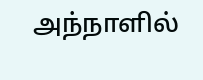அந்நாளில்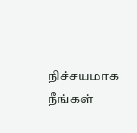நிச்சயமாக நீங்கள்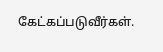கேட்கப்படுவீர்கள்.